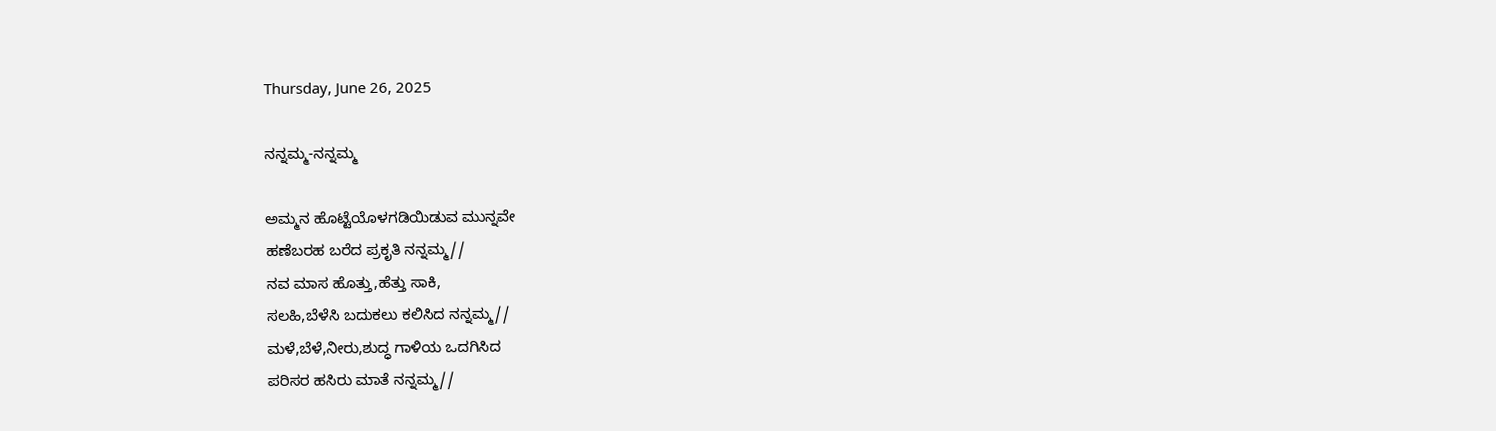Thursday, June 26, 2025

ನನ್ನಮ್ಮ-ನನ್ನಮ್ಮ

ಅಮ್ಮನ ಹೊಟ್ಟೆಯೊಳಗಡಿಯಿಡುವ ಮುನ್ನವೇ
ಹಣೆಬರಹ ಬರೆದ ಪ್ರಕೃತಿ ನನ್ನಮ್ಮ//
ನವ ಮಾಸ ಹೊತ್ತು,ಹೆತ್ತು ಸಾಕಿ,
ಸಲಹಿ,ಬೆಳೆಸಿ ಬದುಕಲು ಕಲಿಸಿದ ನನ್ನಮ್ಮ//
ಮಳೆ,ಬೆಳೆ,ನೀರು,ಶುದ್ಧ ಗಾಳಿಯ ಒದಗಿಸಿದ
ಪರಿಸರ ಹಸಿರು ಮಾತೆ ನನ್ನಮ್ಮ//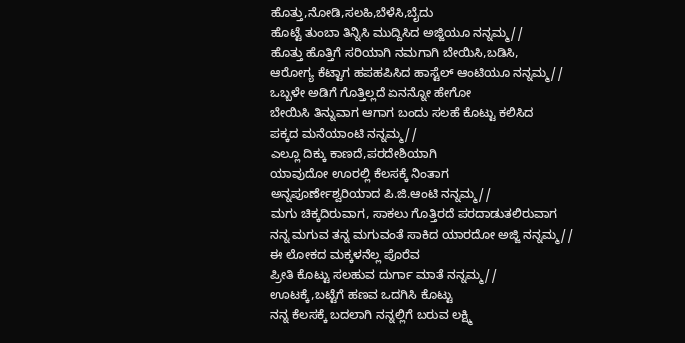ಹೊತ್ತು,ನೋಡಿ,ಸಲಹಿ,ಬೆಳೆಸಿ,ಬೈದು
ಹೊಟ್ಟೆ ತುಂಬಾ ತಿನ್ನಿಸಿ ಮುದ್ದಿಸಿದ ಅಜ್ಜಿಯೂ ನನ್ನಮ್ಮ//
ಹೊತ್ತು ಹೊತ್ತಿಗೆ ಸರಿಯಾಗಿ ನಮಗಾಗಿ ಬೇಯಿಸಿ,ಬಡಿಸಿ,
ಆರೋಗ್ಯ ಕೆಟ್ಟಾಗ ಹಪಹಪಿಸಿದ ಹಾಸ್ಟೆಲ್ ಆಂಟಿಯೂ ನನ್ನಮ್ಮ//
ಒಬ್ಬಳೇ ಅಡಿಗೆ ಗೊತ್ತಿಲ್ಲದೆ ಏನನ್ನೋ ಹೇಗೋ
ಬೇಯಿಸಿ ತಿನ್ನುವಾಗ ಆಗಾಗ ಬಂದು ಸಲಹೆ ಕೊಟ್ಟು ಕಲಿಸಿದ
ಪಕ್ಕದ ಮನೆಯಾಂಟಿ ನನ್ನಮ್ಮ//
ಎಲ್ಲೂ ದಿಕ್ಕು ಕಾಣದೆ,ಪರದೇಶಿಯಾಗಿ
ಯಾವುದೋ ಊರಲ್ಲಿ ಕೆಲಸಕ್ಕೆ ನಿಂತಾಗ
ಅನ್ನಪೂರ್ಣೇಶ್ವರಿಯಾದ ಪಿ.ಜಿ.ಆಂಟಿ ನನ್ನಮ್ಮ//
ಮಗು ಚಿಕ್ಕದಿರುವಾಗ, ಸಾಕಲು ಗೊತ್ತಿರದೆ ಪರದಾಡುತಲಿರುವಾಗ
ನನ್ನ ಮಗುವ ತನ್ನ ಮಗುವಂತೆ ಸಾಕಿದ ಯಾರದೋ ಅಜ್ಜಿ ನನ್ನಮ್ಮ//
ಈ ಲೋಕದ ಮಕ್ಕಳನೆಲ್ಲ ಪೊರೆವ
ಪ್ರೀತಿ ಕೊಟ್ಟು ಸಲಹುವ ದುರ್ಗಾ ಮಾತೆ ನನ್ನಮ್ಮ//
ಊಟಕ್ಕೆ,ಬಟ್ಟೆಗೆ ಹಣವ ಒದಗಿಸಿ ಕೊಟ್ಟು
ನನ್ನ ಕೆಲಸಕ್ಕೆ ಬದಲಾಗಿ ನನ್ನಲ್ಲಿಗೆ ಬರುವ ಲಕ್ಷ್ಮಿ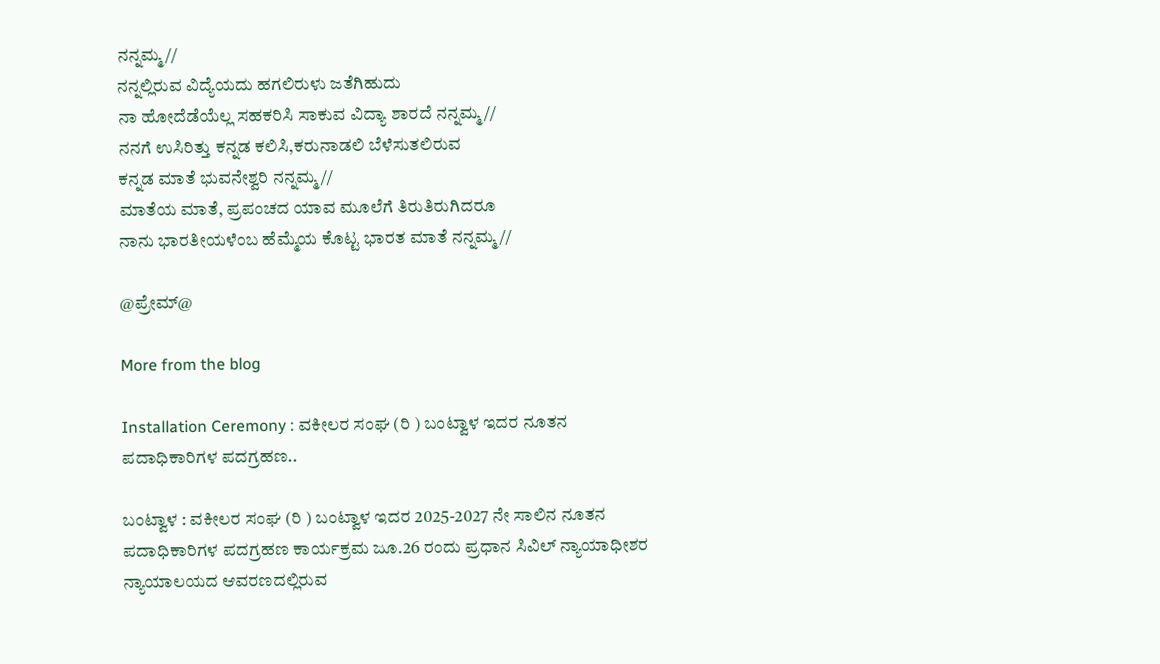ನನ್ನಮ್ಮ//
ನನ್ನಲ್ಲಿರುವ ವಿದ್ಯೆಯದು ಹಗಲಿರುಳು ಜತೆಗಿಹುದು
ನಾ ಹೋದೆಡೆಯೆಲ್ಲ ಸಹಕರಿಸಿ ಸಾಕುವ ವಿದ್ಯಾ ಶಾರದೆ ನನ್ನಮ್ಮ//
ನನಗೆ ಉಸಿರಿತ್ತು ಕನ್ನಡ ಕಲಿಸಿ,ಕರುನಾಡಲಿ ಬೆಳೆಸುತಲಿರುವ
ಕನ್ನಡ ಮಾತೆ ಭುವನೇಶ್ವರಿ ನನ್ನಮ್ಮ//
ಮಾತೆಯ ಮಾತೆ, ಪ್ರಪಂಚದ ಯಾವ ಮೂಲೆಗೆ ತಿರುತಿರುಗಿದರೂ
ನಾನು ಭಾರತೀಯಳೆಂಬ ಹೆಮ್ಮೆಯ ಕೊಟ್ಟ ಭಾರತ ಮಾತೆ ನನ್ನಮ್ಮ//

@ಪ್ರೇಮ್@

More from the blog

Installation Ceremony : ವಕೀಲರ ಸಂಘ (ರಿ ) ಬಂಟ್ವಾಳ ಇದರ ನೂತನ ಪದಾಧಿಕಾರಿಗಳ ಪದಗ್ರಹಣ..

ಬಂಟ್ವಾಳ : ವಕೀಲರ ಸಂಘ (ರಿ ) ಬಂಟ್ವಾಳ ಇದರ 2025-2027 ನೇ ಸಾಲಿನ ನೂತನ ಪದಾಧಿಕಾರಿಗಳ ಪದಗ್ರಹಣ ಕಾರ್ಯಕ್ರಮ ಜೂ.26 ರಂದು ಪ್ರಧಾನ ಸಿವಿಲ್ ನ್ಯಾಯಾಧೀಶರ ನ್ಯಾಯಾಲಯದ ಆವರಣದಲ್ಲಿರುವ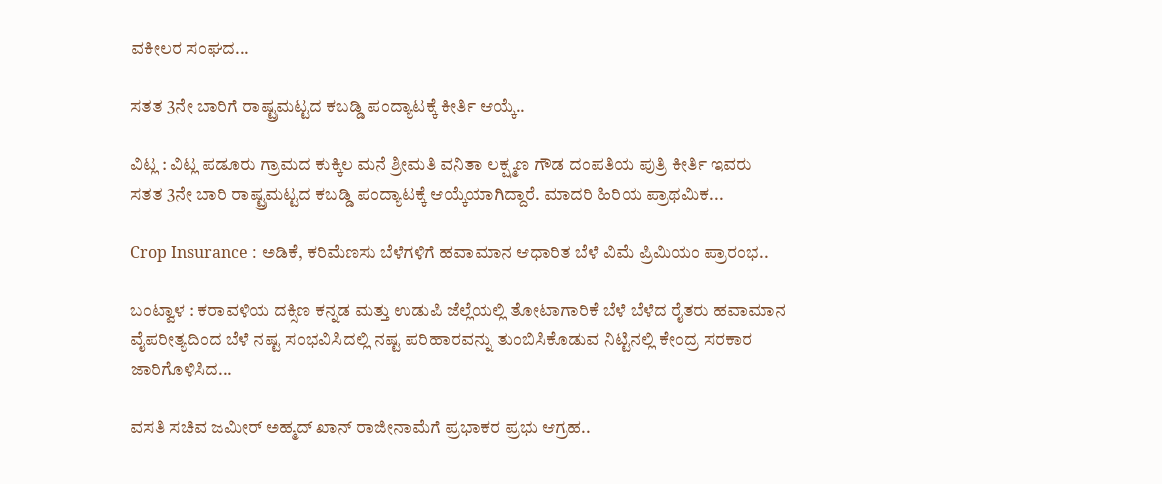ವಕೀಲರ ಸಂಘದ...

ಸತತ 3ನೇ ಬಾರಿಗೆ ರಾಷ್ಟ್ರಮಟ್ಟದ ಕಬಡ್ಡಿ ಪಂದ್ಯಾಟಕ್ಕೆ ಕೀರ್ತಿ ಆಯ್ಕೆ..

ವಿಟ್ಲ : ವಿಟ್ಲ ಪಡೂರು ಗ್ರಾಮದ ಕುಕ್ಕಿಲ ಮನೆ ಶ್ರೀಮತಿ ವನಿತಾ ಲಕ್ಷ್ಮಣ ಗೌಡ ದಂಪತಿಯ ಪುತ್ರಿ ಕೀರ್ತಿ ಇವರು ಸತತ 3ನೇ ಬಾರಿ ರಾಷ್ಟ್ರಮಟ್ಟದ ಕಬಡ್ಡಿ ಪಂದ್ಯಾಟಕ್ಕೆ ಆಯ್ಕೆಯಾಗಿದ್ದಾರೆ. ಮಾದರಿ ಹಿರಿಯ ಪ್ರಾಥಮಿಕ...

Crop Insurance : ಅಡಿಕೆ, ಕರಿಮೆಣಸು ಬೆಳೆಗಳಿಗೆ ಹವಾಮಾನ ಆಧಾರಿತ ಬೆಳೆ ವಿಮೆ ಪ್ರಿಮಿಯಂ ಪ್ರಾರಂಭ..

ಬಂಟ್ವಾಳ : ಕರಾವಳಿಯ ದಕ್ಸಿಣ ಕನ್ನಡ ಮತ್ತು ಉಡುಪಿ ಜೆಲ್ಲೆಯಲ್ಲಿ ತೋಟಾಗಾರಿಕೆ ಬೆಳೆ ಬೆಳೆದ ರೈತರು ಹವಾಮಾನ ವೈಪರೀತ್ಯದಿಂದ ಬೆಳೆ ನಷ್ಟ ಸಂಭವಿಸಿದಲ್ಲಿ ನಷ್ಟ ಪರಿಹಾರವನ್ನು ತುಂಬಿಸಿಕೊಡುವ ನಿಟ್ಟಿನಲ್ಲಿ ಕೇಂದ್ರ ಸರಕಾರ ಜಾರಿಗೊಳಿಸಿದ...

ವಸತಿ ಸಚಿವ ಜಮೀರ್ ಅಹ್ಮದ್ ಖಾನ್ ರಾಜೀನಾಮೆಗೆ ಪ್ರಭಾಕರ ಪ್ರಭು ಆಗ್ರಹ..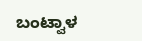ಬಂಟ್ವಾಳ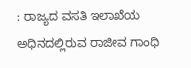: ರಾಜ್ಯದ ವಸತಿ ಇಲಾಖೆಯ ಅಧಿನದಲ್ಲಿರುವ ರಾಜೀವ ಗಾಂಧಿ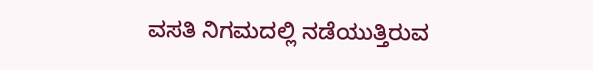ವಸತಿ ನಿಗಮದಲ್ಲಿ ನಡೆಯುತ್ತಿರುವ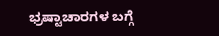ಭ್ರಷ್ಟಾಚಾರಗಳ ಬಗ್ಗೆ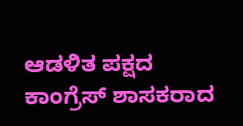ಆಡಳಿತ ಪಕ್ಷದ ಕಾಂಗ್ರೆಸ್ ಶಾಸಕರಾದ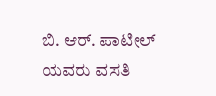ಬಿ. ಆರ್. ಪಾಟೀಲ್ ಯವರು ವಸತಿ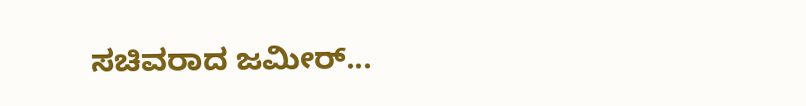ಸಚಿವರಾದ ಜಮೀರ್...